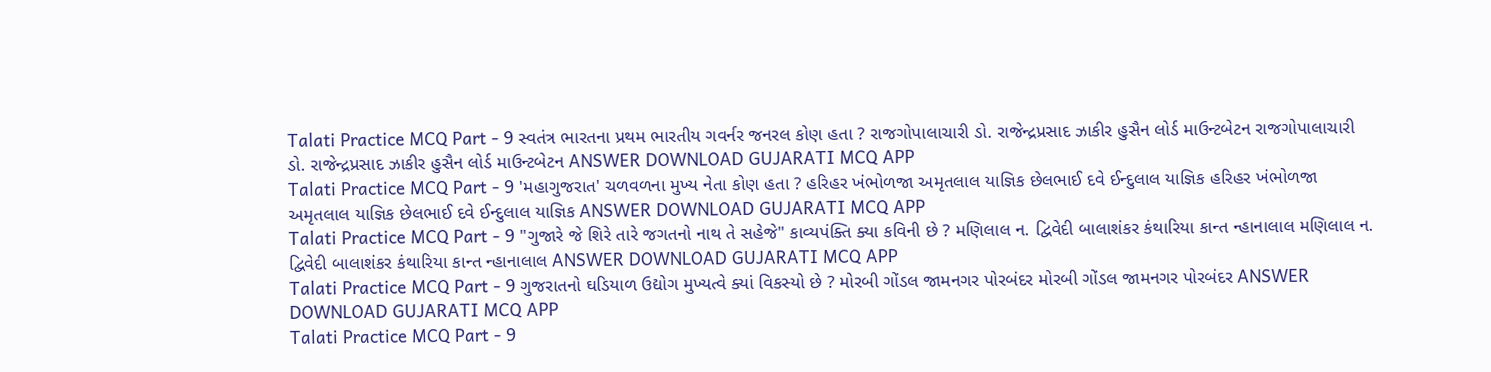Talati Practice MCQ Part - 9 સ્વતંત્ર ભારતના પ્રથમ ભારતીય ગવર્નર જનરલ કોણ હતા ? રાજગોપાલાચારી ડો. રાજેન્દ્રપ્રસાદ ઝાકીર હુસૈન લોર્ડ માઉન્ટબેટન રાજગોપાલાચારી ડો. રાજેન્દ્રપ્રસાદ ઝાકીર હુસૈન લોર્ડ માઉન્ટબેટન ANSWER DOWNLOAD GUJARATI MCQ APP
Talati Practice MCQ Part - 9 'મહાગુજરાત' ચળવળના મુખ્ય નેતા કોણ હતા ? હરિહર ખંભોળજા અમૃતલાલ યાજ્ઞિક છેલભાઈ દવે ઈન્દુલાલ યાજ્ઞિક હરિહર ખંભોળજા અમૃતલાલ યાજ્ઞિક છેલભાઈ દવે ઈન્દુલાલ યાજ્ઞિક ANSWER DOWNLOAD GUJARATI MCQ APP
Talati Practice MCQ Part - 9 "ગુજારે જે શિરે તારે જગતનો નાથ તે સહેજે" કાવ્યપંક્તિ ક્યા કવિની છે ? મણિલાલ ન. દ્વિવેદી બાલાશંકર કંથારિયા કાન્ત ન્હાનાલાલ મણિલાલ ન. દ્વિવેદી બાલાશંકર કંથારિયા કાન્ત ન્હાનાલાલ ANSWER DOWNLOAD GUJARATI MCQ APP
Talati Practice MCQ Part - 9 ગુજરાતનો ઘડિયાળ ઉદ્યોગ મુખ્યત્વે ક્યાં વિકસ્યો છે ? મોરબી ગોંડલ જામનગર પોરબંદર મોરબી ગોંડલ જામનગર પોરબંદર ANSWER DOWNLOAD GUJARATI MCQ APP
Talati Practice MCQ Part - 9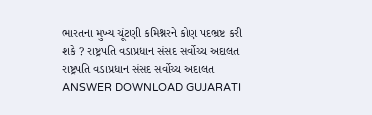ભારતના મુખ્ય ચૂંટણી કમિશ્નરને કોણ પદભ્રષ્ટ કરી શકે ? રાષ્ટ્રપતિ વડાપ્રધાન સંસદ સર્વોચ્ચ અદાલત રાષ્ટ્રપતિ વડાપ્રધાન સંસદ સર્વોચ્ચ અદાલત ANSWER DOWNLOAD GUJARATI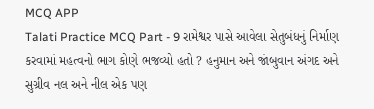MCQ APP
Talati Practice MCQ Part - 9 રામેશ્વર પાસે આવેલા સેતુબંધનું નિર્માણ કરવામાં મહત્વનો ભાગ કોણે ભજવ્યો હતો ? હનુમાન અને જાંબુવાન અંગદ અને સુગ્રીવ નલ અને નીલ એક પણ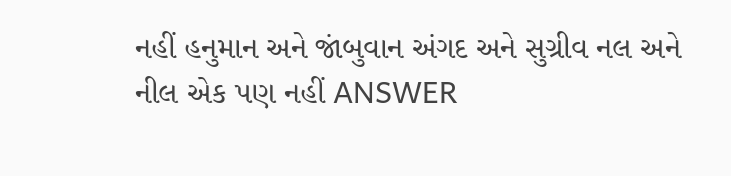નહીં હનુમાન અને જાંબુવાન અંગદ અને સુગ્રીવ નલ અને નીલ એક પણ નહીં ANSWER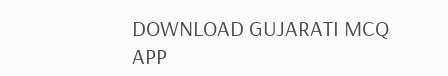DOWNLOAD GUJARATI MCQ APP